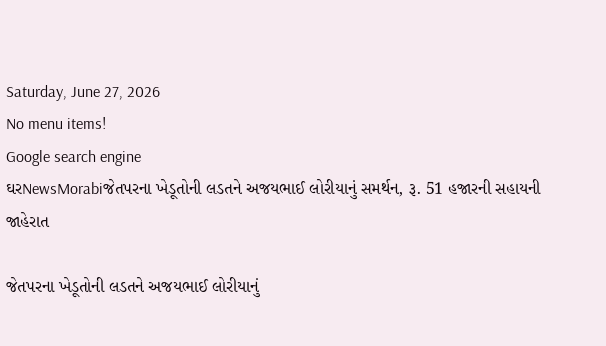Saturday, June 27, 2026
No menu items!
Google search engine
ઘરNewsMorabiજેતપરના ખેડૂતોની લડતને અજયભાઈ લોરીયાનું સમર્થન, રૂ. 51 હજારની સહાયની જાહેરાત

જેતપરના ખેડૂતોની લડતને અજયભાઈ લોરીયાનું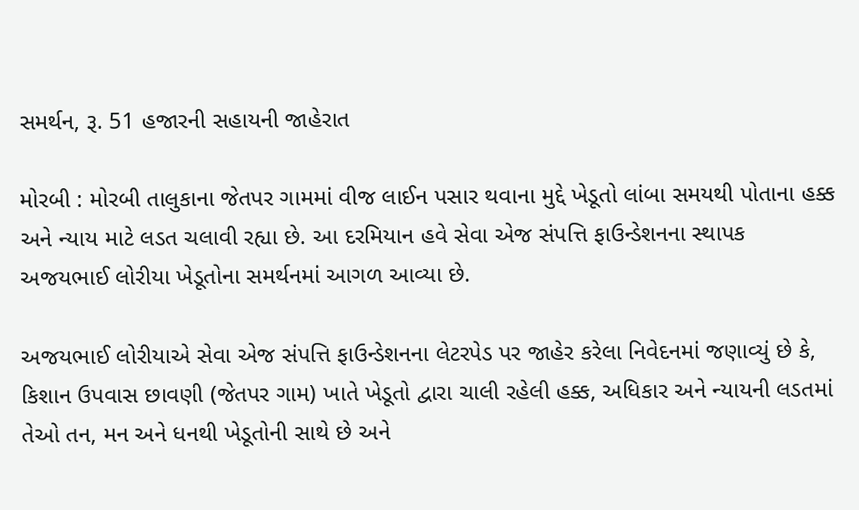સમર્થન, રૂ. 51 હજારની સહાયની જાહેરાત

મોરબી : મોરબી તાલુકાના જેતપર ગામમાં વીજ લાઈન પસાર થવાના મુદ્દે ખેડૂતો લાંબા સમયથી પોતાના હક્ક અને ન્યાય માટે લડત ચલાવી રહ્યા છે. આ દરમિયાન હવે સેવા એજ સંપત્તિ ફાઉન્ડેશનના સ્થાપક અજયભાઈ લોરીયા ખેડૂતોના સમર્થનમાં આગળ આવ્યા છે.

અજયભાઈ લોરીયાએ સેવા એજ સંપત્તિ ફાઉન્ડેશનના લેટરપેડ પર જાહેર કરેલા નિવેદનમાં જણાવ્યું છે કે, કિશાન ઉપવાસ છાવણી (જેતપર ગામ) ખાતે ખેડૂતો દ્વારા ચાલી રહેલી હક્ક, અધિકાર અને ન્યાયની લડતમાં તેઓ તન, મન અને ધનથી ખેડૂતોની સાથે છે અને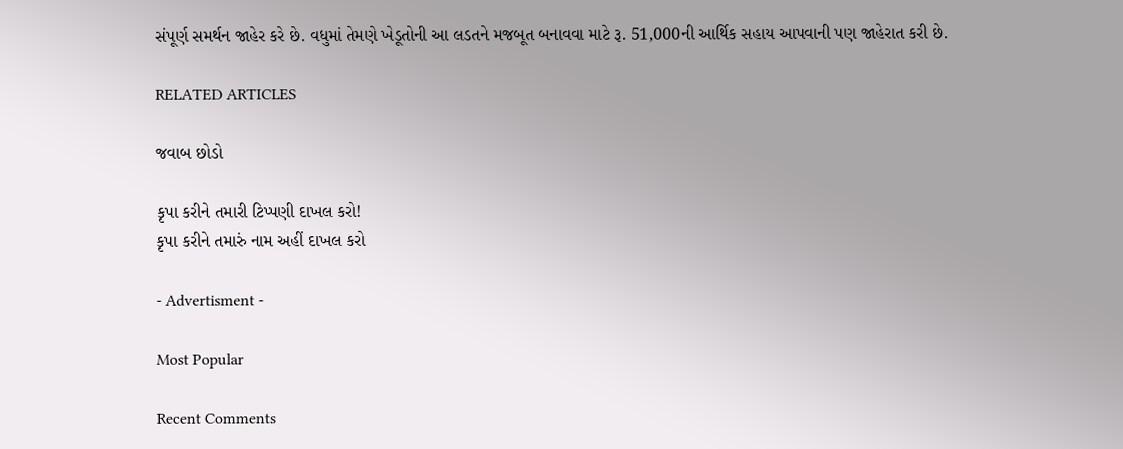સંપૂર્ણ સમર્થન જાહેર કરે છે. વધુમાં તેમણે ખેડૂતોની આ લડતને મજબૂત બનાવવા માટે રૂ. 51,000ની આર્થિક સહાય આપવાની પણ જાહેરાત કરી છે.

RELATED ARTICLES

જવાબ છોડો

કૃપા કરીને તમારી ટિપ્પણી દાખલ કરો!
કૃપા કરીને તમારું નામ અહીં દાખલ કરો

- Advertisment -

Most Popular

Recent Comments